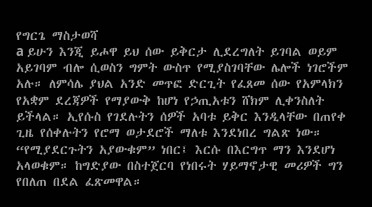የግርጌ ማስታወሻ
a ይሁን እንጂ ይሖዋ ይህ ሰው ይቅርታ ሊደረግለት ይገባል ወይም አይገባም ብሎ ሲወስን ግምት ውስጥ የሚያስገባቸው ሌሎች ነገሮችም አሉ። ለምሳሌ ያህል አንድ መጥፎ ድርጊት የፈጸመ ሰው የአምላክን የአቋም ደረጃዎች የማያውቅ ከሆነ የኃጢአቱን ሸክም ሊቀንስለት ይችላል። ኢየሱስ የገደሉትን ሰዎች አባቱ ይቅር እንዲላቸው በጠየቀ ጊዜ የሰቀሉትን የሮማ ወታደሮች ማለቱ እንደነበረ ግልጽ ነው። “የሚያደርጉትን አያውቁም” ነበር፤ እርሱ በእርግጥ ማን እንደሆነ አላወቁም። ከግድያው በስተጀርባ የነበሩት ሃይማኖታዊ መሪዎች ግን የበለጠ በደል ፈጽመዋል።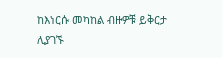ከእነርሱ መካከል ብዙዎቹ ይቅርታ ሊያገኙ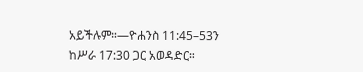አይችሉም።—ዮሐንስ 11:45–53ን ከሥራ 17:30 ጋር አወዳድር።